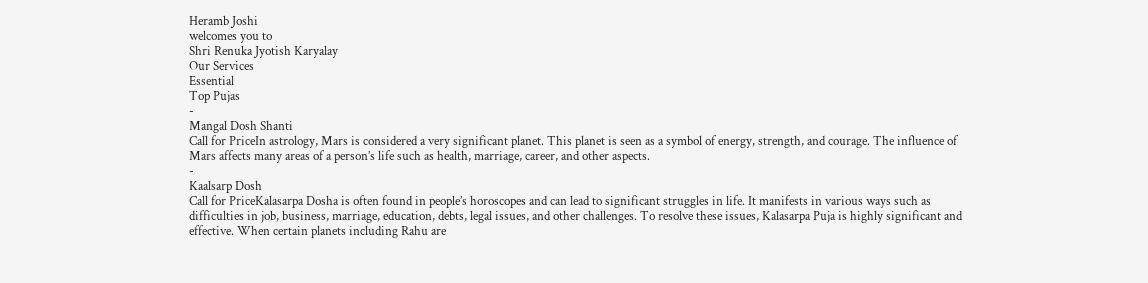Heramb Joshi
welcomes you to
Shri Renuka Jyotish Karyalay
Our Services
Essential
Top Pujas
-
Mangal Dosh Shanti
Call for PriceIn astrology, Mars is considered a very significant planet. This planet is seen as a symbol of energy, strength, and courage. The influence of Mars affects many areas of a person’s life such as health, marriage, career, and other aspects.
-
Kaalsarp Dosh
Call for PriceKalasarpa Dosha is often found in people’s horoscopes and can lead to significant struggles in life. It manifests in various ways such as difficulties in job, business, marriage, education, debts, legal issues, and other challenges. To resolve these issues, Kalasarpa Puja is highly significant and effective. When certain planets including Rahu are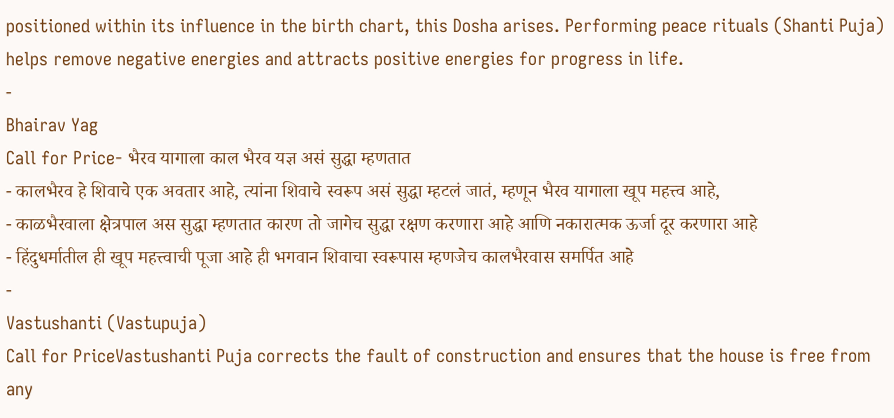positioned within its influence in the birth chart, this Dosha arises. Performing peace rituals (Shanti Puja) helps remove negative energies and attracts positive energies for progress in life.
-
Bhairav Yag
Call for Price- भैरव यागाला काल भैरव यज्ञ असं सुद्धा म्हणतात
- कालभैरव हे शिवाचे एक अवतार आहे, त्यांना शिवाचे स्वरूप असं सुद्धा म्हटलं जातं, म्हणून भैरव यागाला खूप महत्त्व आहे,
- काळभैरवाला क्षेत्रपाल अस सुद्धा म्हणतात कारण तो जागेच सुद्धा रक्षण करणारा आहे आणि नकारात्मक ऊर्जा दूर करणारा आहे
- हिंदुधर्मातील ही खूप महत्त्वाची पूजा आहे ही भगवान शिवाचा स्वरूपास म्हणजेच कालभैरवास समर्पित आहे
-
Vastushanti (Vastupuja)
Call for PriceVastushanti Puja corrects the fault of construction and ensures that the house is free from any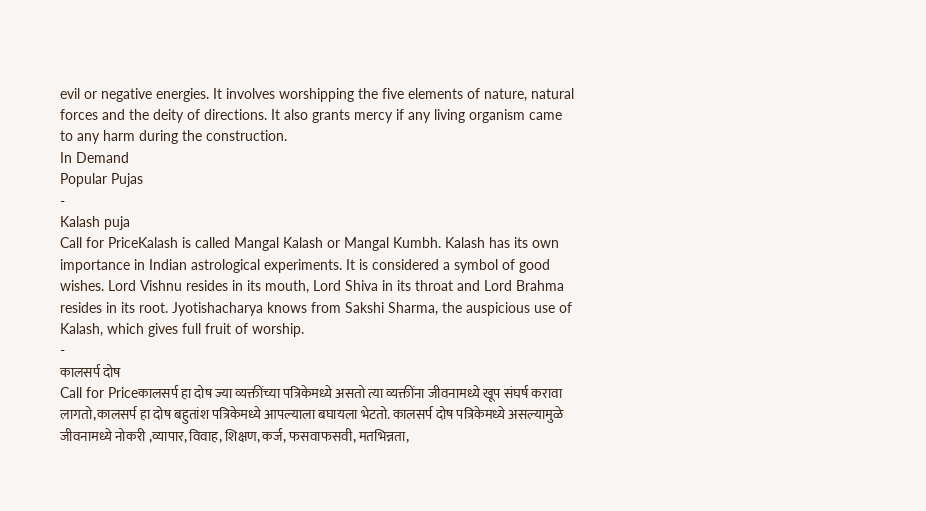evil or negative energies. It involves worshipping the five elements of nature, natural forces and the deity of directions. It also grants mercy if any living organism came to any harm during the construction.
In Demand
Popular Pujas
-
Kalash puja
Call for PriceKalash is called Mangal Kalash or Mangal Kumbh. Kalash has its own importance in Indian astrological experiments. It is considered a symbol of good wishes. Lord Vishnu resides in its mouth, Lord Shiva in its throat and Lord Brahma resides in its root. Jyotishacharya knows from Sakshi Sharma, the auspicious use of Kalash, which gives full fruit of worship.
-
कालसर्प दोष
Call for Priceकालसर्प हा दोष ज्या व्यक्तींच्या पत्रिकेमध्ये असतो त्या व्यक्तींना जीवनामध्ये खूप संघर्ष करावा लागतो,कालसर्प हा दोष बहुतांश पत्रिकेमध्ये आपल्याला बघायला भेटतो. कालसर्प दोष पत्रिकेमध्ये असल्यामुळे जीवनामध्ये नोकरी ,व्यापार, विवाह, शिक्षण, कर्ज, फसवाफसवी, मतभिन्नता,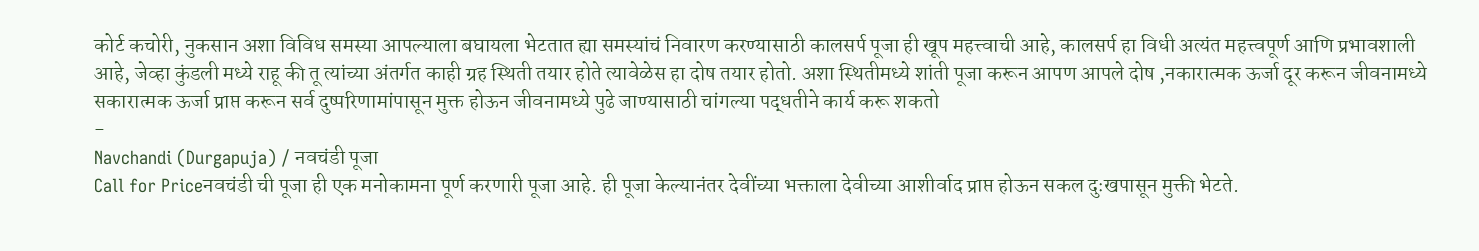कोर्ट कचोरी, नुकसान अशा विविध समस्या आपल्याला बघायला भेटतात ह्या समस्यांचं निवारण करण्यासाठी कालसर्प पूजा ही खूप महत्त्वाची आहे, कालसर्प हा विधी अत्यंत महत्त्वपूर्ण आणि प्रभावशाली आहे, जेव्हा कुंडली मध्ये राहू की तू त्यांच्या अंतर्गत काही ग्रह स्थिती तयार होते त्यावेळेस हा दोष तयार होतो. अशा स्थितीमध्ये शांती पूजा करून आपण आपले दोष ,नकारात्मक ऊर्जा दूर करून जीवनामध्ये सकारात्मक ऊर्जा प्राप्त करून सर्व दुष्परिणामांपासून मुक्त होऊन जीवनामध्ये पुढे जाण्यासाठी चांगल्या पद्धतीने कार्य करू शकतो
-
Navchandi (Durgapuja) / नवचंडी पूजा
Call for Priceनवचंडी ची पूजा ही एक मनोकामना पूर्ण करणारी पूजा आहे. ही पूजा केल्यानंतर देवींच्या भक्ताला देवीच्या आशीर्वाद प्राप्त होऊन सकल दुःखपासून मुक्ती भेटते.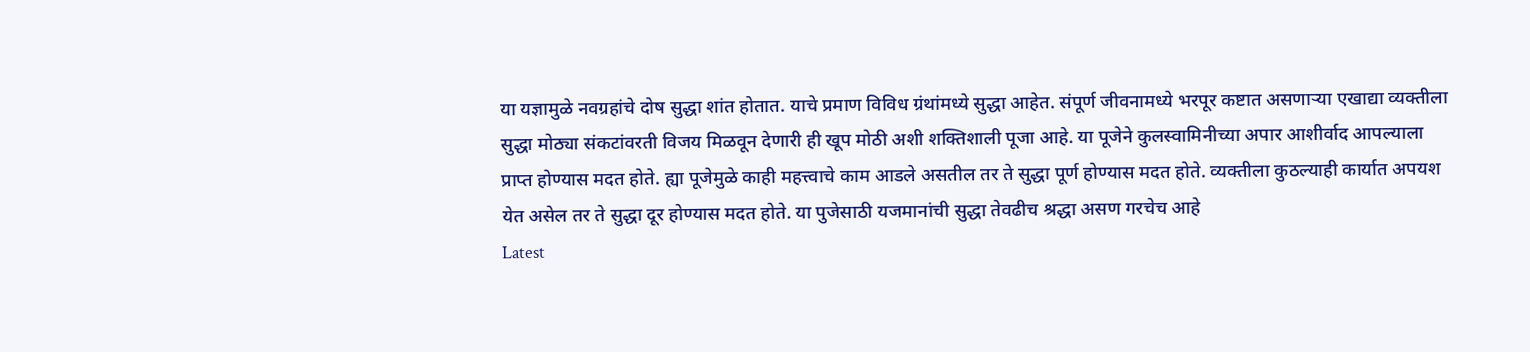या यज्ञामुळे नवग्रहांचे दोष सुद्धा शांत होतात. याचे प्रमाण विविध ग्रंथांमध्ये सुद्धा आहेत. संपूर्ण जीवनामध्ये भरपूर कष्टात असणाऱ्या एखाद्या व्यक्तीला सुद्धा मोठ्या संकटांवरती विजय मिळवून देणारी ही खूप मोठी अशी शक्तिशाली पूजा आहे. या पूजेने कुलस्वामिनीच्या अपार आशीर्वाद आपल्याला प्राप्त होण्यास मदत होते. ह्या पूजेमुळे काही महत्त्वाचे काम आडले असतील तर ते सुद्धा पूर्ण होण्यास मदत होते. व्यक्तीला कुठल्याही कार्यात अपयश येत असेल तर ते सुद्धा दूर होण्यास मदत होते. या पुजेसाठी यजमानांची सुद्धा तेवढीच श्रद्धा असण गरचेच आहे
Latest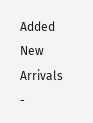Added
New Arrivals
-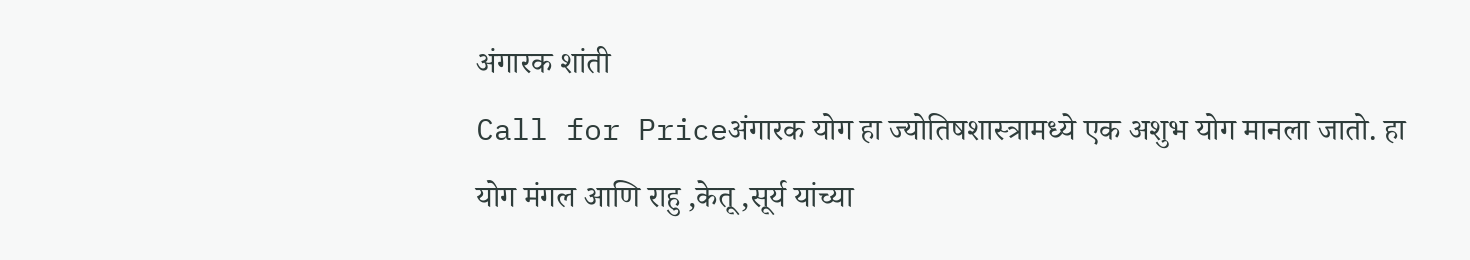अंगारक शांती
Call for Priceअंगारक योग हा ज्योतिषशास्त्रामध्ये एक अशुभ योग मानला जातो. हा योग मंगल आणि राहु ,केतू ,सूर्य यांच्या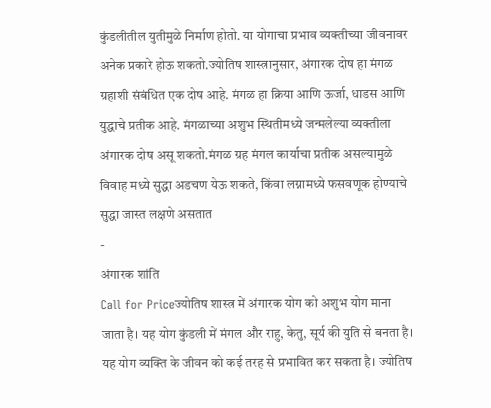कुंडलीतील युतीमुळे निर्माण होतो. या योगाचा प्रभाव व्यक्तीच्या जीवनावर अनेक प्रकारे होऊ शकतो.ज्योतिष शास्त्रानुसार, अंगारक दोष हा मंगळ ग्रहाशी संबंधित एक दोष आहे. मंगळ हा क्रिया आणि ऊर्जा, धाडस आणि युद्धाचे प्रतीक आहे. मंगळाच्या अशुभ स्थितीमध्ये जन्मलेल्या व्यक्तीला अंगारक दोष असू शकतो.मंगळ ग्रह मंगल कार्याचा प्रतीक असल्यामुळे विवाह मध्ये सुद्धा अडचण येऊ शकते, किंवा लग्नामध्ये फसवणूक होण्याचे सुद्धा जास्त लक्षणे असतात
-
अंगारक शांति
Call for Priceज्योतिष शास्त्र में अंगारक योग को अशुभ योग माना जाता है। यह योग कुंडली में मंगल और राहु, केतु, सूर्य की युति से बनता है। यह योग व्यक्ति के जीवन को कई तरह से प्रभावित कर सकता है। ज्योतिष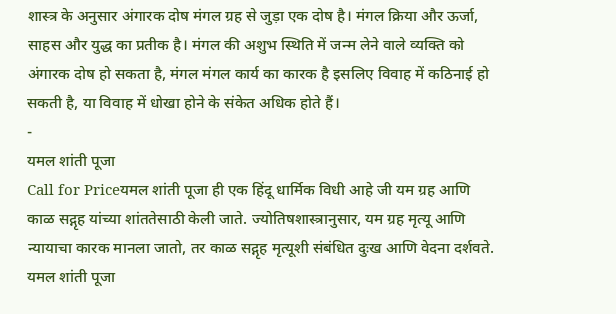शास्त्र के अनुसार अंगारक दोष मंगल ग्रह से जुड़ा एक दोष है। मंगल क्रिया और ऊर्जा, साहस और युद्ध का प्रतीक है। मंगल की अशुभ स्थिति में जन्म लेने वाले व्यक्ति को अंगारक दोष हो सकता है, मंगल मंगल कार्य का कारक है इसलिए विवाह में कठिनाई हो सकती है, या विवाह में धोखा होने के संकेत अधिक होते हैं।
-
यमल शांती पूजा
Call for Priceयमल शांती पूजा ही एक हिंदू धार्मिक विधी आहे जी यम ग्रह आणि काळ सद्गृह यांच्या शांततेसाठी केली जाते. ज्योतिषशास्त्रानुसार, यम ग्रह मृत्यू आणि न्यायाचा कारक मानला जातो, तर काळ सद्गृह मृत्यूशी संबंधित दुःख आणि वेदना दर्शवते. यमल शांती पूजा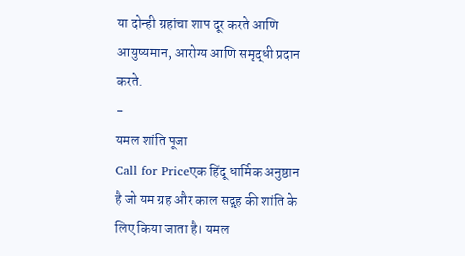या दोन्ही ग्रहांचा शाप दूर करते आणि आयुष्यमान, आरोग्य आणि समृद्धी प्रदान करते.
-
यमल शांति पूजा
Call for Priceएक हिंदू धार्मिक अनुष्ठान है जो यम ग्रह और काल सद्गृह की शांति के लिए किया जाता है। यमल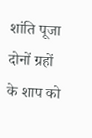शांति पूजा दोनों ग्रहों के शाप को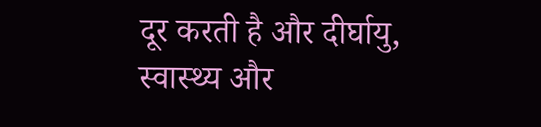दूर करती है और दीर्घायु, स्वास्थ्य और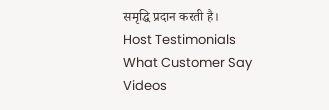समृद्धि प्रदान करती है।
Host Testimonials
What Customer Say
Videos